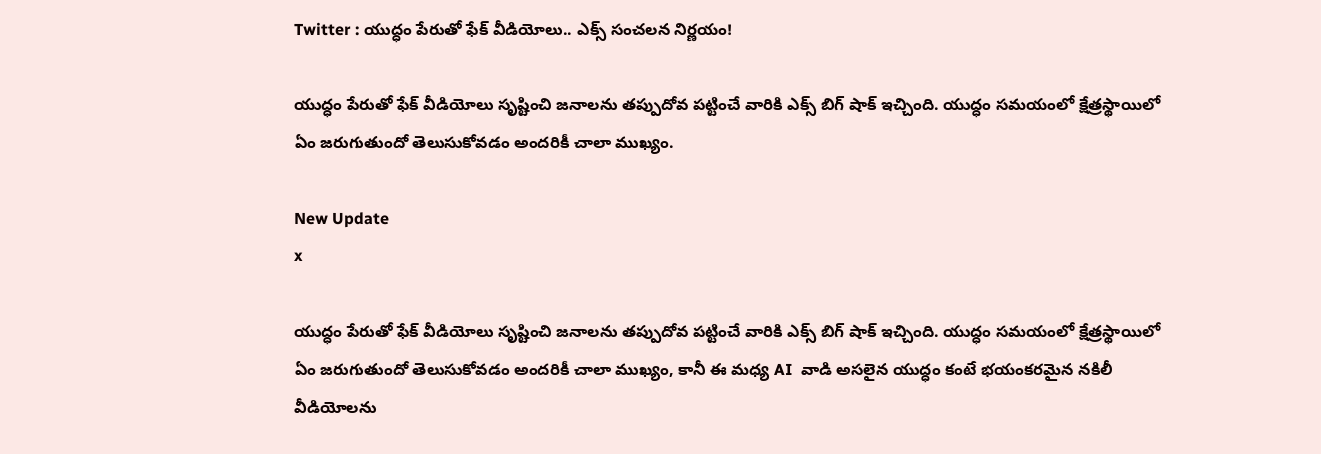Twitter : యుద్ధం పేరుతో ఫేక్ వీడియోలు.. ఎక్స్ సంచలన నిర్ణయం!

యుద్ధం పేరుతో ఫేక్ వీడియోలు సృష్టించి జనాలను తప్పుదోవ పట్టించే వారికి ఎక్స్ బిగ్ షాక్ ఇచ్చింది. యుద్ధం సమయంలో క్షేత్రస్థాయిలో ఏం జరుగుతుందో తెలుసుకోవడం అందరికీ చాలా ముఖ్యం.

New Update
x

యుద్ధం పేరుతో ఫేక్ వీడియోలు సృష్టించి జనాలను తప్పుదోవ పట్టించే వారికి ఎక్స్ బిగ్ షాక్ ఇచ్చింది. యుద్ధం సమయంలో క్షేత్రస్థాయిలో ఏం జరుగుతుందో తెలుసుకోవడం అందరికీ చాలా ముఖ్యం, కానీ ఈ మధ్య AI  వాడి అసలైన యుద్ధం కంటే భయంకరమైన నకిలీ వీడియోలను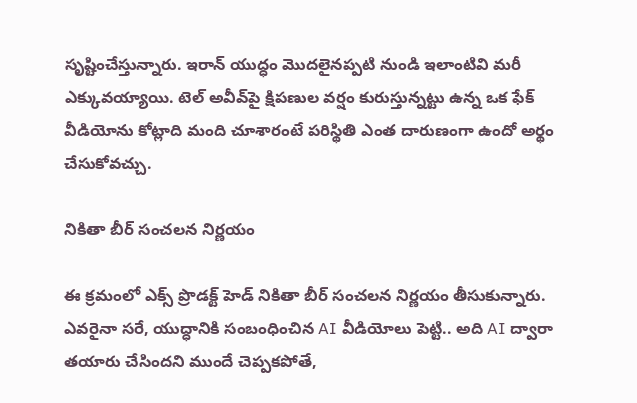సృష్టించేస్తున్నారు. ఇరాన్ యుద్ధం మొదలైనప్పటి నుండి ఇలాంటివి మరీ ఎక్కువయ్యాయి. టెల్ అవీవ్‌పై క్షిపణుల వర్షం కురుస్తున్నట్టు ఉన్న ఒక ఫేక్ వీడియోను కోట్లాది మంది చూశారంటే పరిస్థితి ఎంత దారుణంగా ఉందో అర్థం చేసుకోవచ్చు.

నికితా బీర్ సంచలన నిర్ణయం

ఈ క్రమంలో ఎక్స్ ప్రొడక్ట్ హెడ్ నికితా బీర్ సంచలన నిర్ణయం తీసుకున్నారు. ఎవరైనా సరే, యుద్ధానికి సంబంధించిన AI వీడియోలు పెట్టి.. అది AI ద్వారా తయారు చేసిందని ముందే చెప్పకపోతే,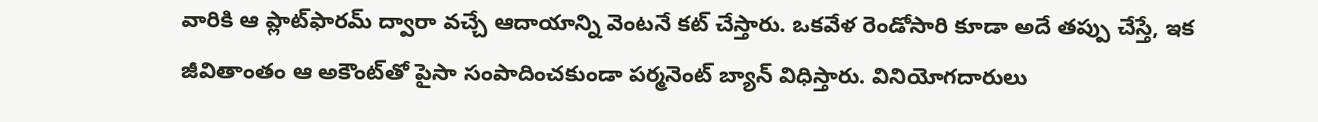వారికి ఆ ప్లాట్‌ఫారమ్ ద్వారా వచ్చే ఆదాయాన్ని వెంటనే కట్ చేస్తారు. ఒకవేళ రెండోసారి కూడా అదే తప్పు చేస్తే, ఇక జీవితాంతం ఆ అకౌంట్‌తో పైసా సంపాదించకుండా పర్మనెంట్ బ్యాన్ విధిస్తారు. వినియోగదారులు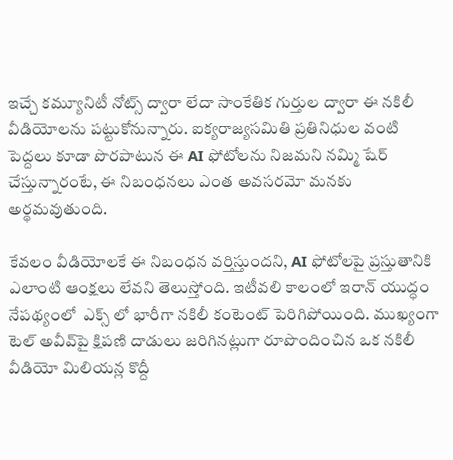ఇచ్చే కమ్యూనిటీ నోట్స్ ద్వారా లేదా సాంకేతిక గుర్తుల ద్వారా ఈ నకిలీ వీడియోలను పట్టుకోనున్నారు. ఐక్యరాజ్యసమితి ప్రతినిధుల వంటి పెద్దలు కూడా పొరపాటున ఈ AI ఫోటోలను నిజమని నమ్మి షేర్ చేస్తున్నారంటే, ఈ నిబంధనలు ఎంత అవసరమో మనకు అర్థమవుతుంది.

కేవలం వీడియోలకే ఈ నిబంధన వర్తిస్తుందని, AI ఫోటోలపై ప్రస్తుతానికి ఎలాంటి ఆంక్షలు లేవని తెలుస్తోంది. ఇటీవలి కాలంలో ఇరాన్ యుద్ధం నేపథ్యంలో  ఎక్స్ లో భారీగా నకిలీ కంటెంట్ పెరిగిపోయింది. ముఖ్యంగా టెల్ అవీవ్‌పై క్షిపణి దాడులు జరిగినట్లుగా రూపొందించిన ఒక నకిలీ వీడియో మిలియన్ల కొద్దీ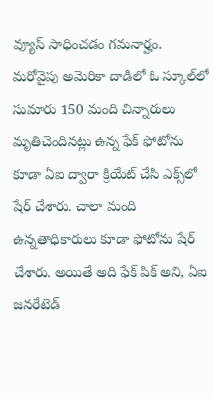వ్యూస్ సాధించడం గమనార్హం. మరోవైపు అమెరికా దాడిలో ఓ స్కూల్‌లో సుమారు 150 మంది చిన్నారులు మృతిచెందిన‌ట్లు ఉన్న ఫేక్ ఫోటోను కూడా ఏఐ ద్వారా క్రియేట్ చేసి ఎక్స్‌లో షేర్ చేశారు. చాలా మంది ఉన్న‌తాధికారులు కూడా ఫోటోను షేర్ చేశారు. అయితే అది ఫేక్ పిక్ అని, ఏఐ జ‌న‌రేటెడ్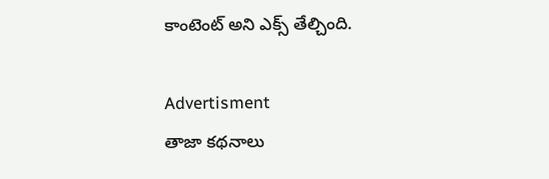కాంటెంట్ అని ఎక్స్ తేల్చింది.

Advertisment
తాజా కథనాలు